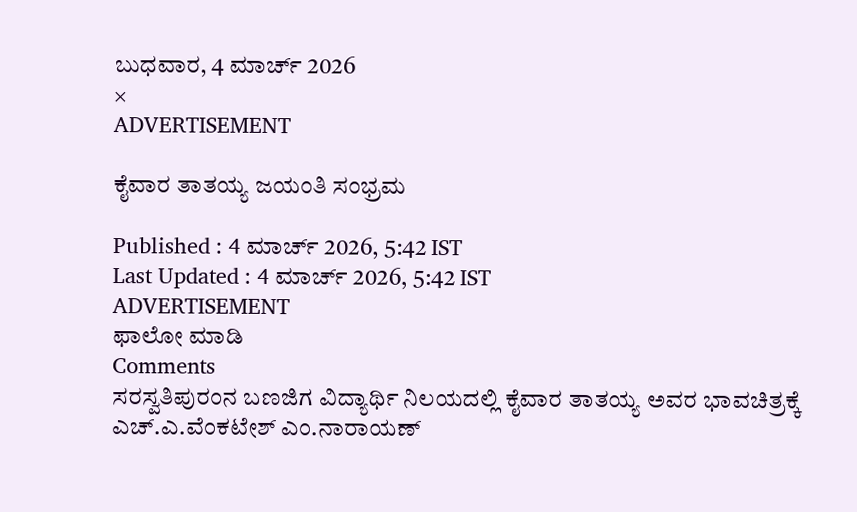ಬುಧವಾರ, 4 ಮಾರ್ಚ್ 2026
×
ADVERTISEMENT

ಕೈವಾರ ತಾತಯ್ಯ ಜಯಂತಿ ಸಂಭ್ರಮ

Published : 4 ಮಾರ್ಚ್ 2026, 5:42 IST
Last Updated : 4 ಮಾರ್ಚ್ 2026, 5:42 IST
ADVERTISEMENT
ಫಾಲೋ ಮಾಡಿ
Comments
ಸರಸ್ವತಿಪುರಂನ ಬಣಜಿಗ ವಿದ್ಯಾರ್ಥಿ ನಿಲಯದಲ್ಲಿ ಕೈವಾರ ತಾತಯ್ಯ ಅವರ ಭಾವಚಿತ್ರಕ್ಕೆ ಎಚ್‌.ಎ.ವೆಂಕಟೇಶ್ ಎಂ.ನಾರಾಯಣ್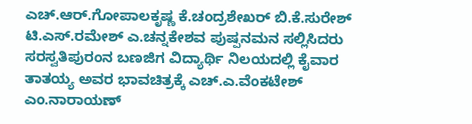ಎಚ್.ಆರ್.ಗೋಪಾಲಕೃಷ್ಣ ಕೆ.ಚಂದ್ರಶೇಖರ್ ಬಿ.ಕೆ.ಸುರೇಶ್ ಟಿ.ಎಸ್.ರಮೇಶ್ ಎ.ಚನ್ನಕೇಶವ ಪುಷ್ಪನಮನ ಸಲ್ಲಿಸಿದರು
ಸರಸ್ವತಿಪುರಂನ ಬಣಜಿಗ ವಿದ್ಯಾರ್ಥಿ ನಿಲಯದಲ್ಲಿ ಕೈವಾರ ತಾತಯ್ಯ ಅವರ ಭಾವಚಿತ್ರಕ್ಕೆ ಎಚ್‌.ಎ.ವೆಂಕಟೇಶ್ ಎಂ.ನಾರಾಯಣ್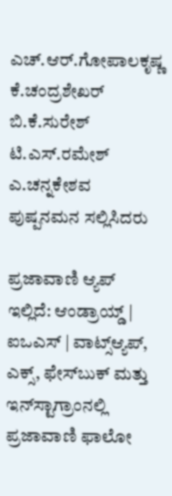ಎಚ್.ಆರ್.ಗೋಪಾಲಕೃಷ್ಣ ಕೆ.ಚಂದ್ರಶೇಖರ್ ಬಿ.ಕೆ.ಸುರೇಶ್ ಟಿ.ಎಸ್.ರಮೇಶ್ ಎ.ಚನ್ನಕೇಶವ ಪುಷ್ಪನಮನ ಸಲ್ಲಿಸಿದರು

ಪ್ರಜಾವಾಣಿ ಆ್ಯಪ್ ಇಲ್ಲಿದೆ: ಆಂಡ್ರಾಯ್ಡ್ | ಐಒಎಸ್ | ವಾಟ್ಸ್ಆ್ಯಪ್, ಎಕ್ಸ್, ಫೇಸ್‌ಬುಕ್ ಮತ್ತು ಇನ್‌ಸ್ಟಾಗ್ರಾಂನಲ್ಲಿ ಪ್ರಜಾವಾಣಿ ಫಾಲೋ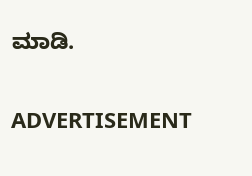ಮಾಡಿ.

ADVERTISEMENT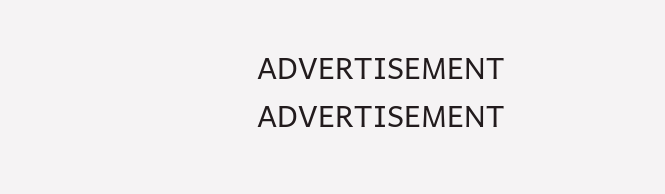ADVERTISEMENT
ADVERTISEMENT